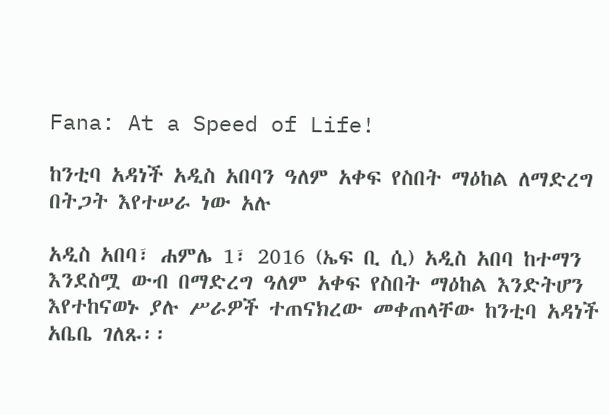Fana: At a Speed of Life!

ከንቲባ አዳነች አዲስ አበባን ዓለም አቀፍ የስበት ማዕከል ለማድረግ በትጋት እየተሠራ ነው አሉ

አዲስ አበባ፣ ሐምሌ 1፣ 2016 (ኤፍ ቢ ሲ) አዲስ አበባ ከተማን እንደስሟ ውብ በማድረግ ዓለም አቀፍ የስበት ማዕከል እንድትሆን እየተከናወኑ ያሉ ሥራዎች ተጠናክረው መቀጠላቸው ከንቲባ አዳነች አቤቤ ገለጹ፡፡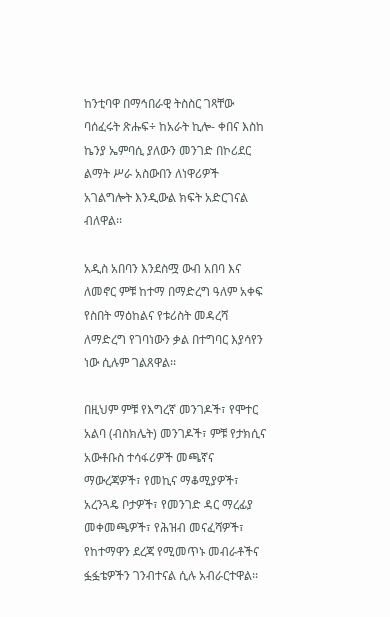ከንቲባዋ በማኅበራዊ ትስስር ገጻቸው ባሰፈሩት ጽሑፍ÷ ከአራት ኪሎ- ቀበና እስከ ኬንያ ኤምባሲ ያለውን መንገድ በኮሪደር ልማት ሥራ አስውበን ለነዋሪዎች አገልግሎት እንዲውል ክፍት አድርገናል ብለዋል፡፡

አዲስ አበባን እንደስሟ ውብ አበባ እና ለመኖር ምቹ ከተማ በማድረግ ዓለም አቀፍ የስበት ማዕከልና የቱሪስት መዳረሻ ለማድረግ የገባነውን ቃል በተግባር እያሳየን ነው ሲሉም ገልጸዋል፡፡

በዚህም ምቹ የእግረኛ መንገዶች፣ የሞተር አልባ (ብስክሌት) መንገዶች፣ ምቹ የታክሲና አውቶቡስ ተሳፋሪዎች መጫኛና ማውረጃዎች፣ የመኪና ማቆሚያዎች፣ አረንጓዴ ቦታዎች፣ የመንገድ ዳር ማረፊያ መቀመጫዎች፣ የሕዝብ መናፈሻዎች፣ የከተማዋን ደረጃ የሚመጥኑ መብራቶችና ፏፏቴዎችን ገንብተናል ሲሉ አብራርተዋል፡፡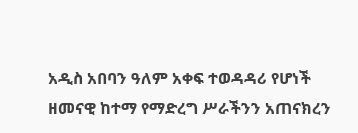አዲስ አበባን ዓለም አቀፍ ተወዳዳሪ የሆነች ዘመናዊ ከተማ የማድረግ ሥራችንን አጠናክረን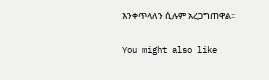እንቀጥላለን ሲሉም አረጋግጠዋል፡፡

You might also like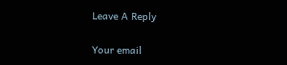Leave A Reply

Your email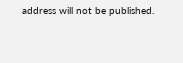address will not be published.